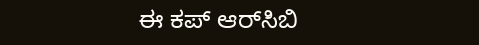ಈ ಕಪ್ ಆರ್‌ಸಿಬಿ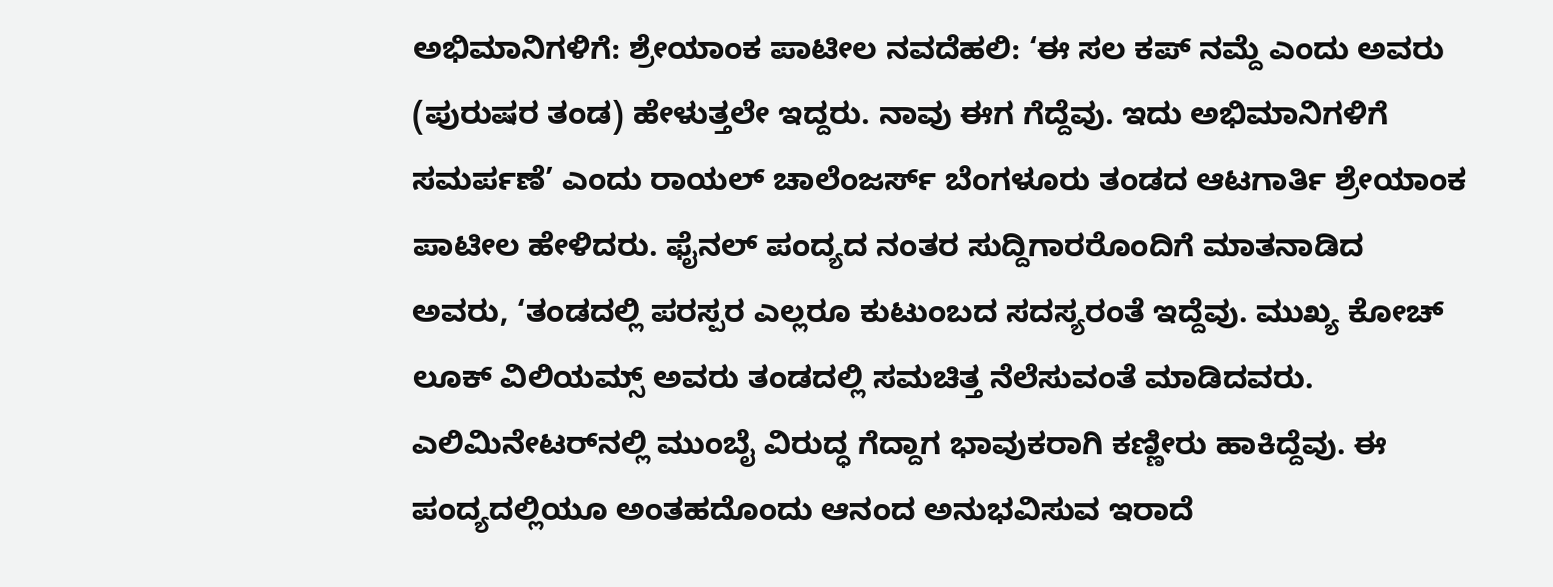ಅಭಿಮಾನಿಗಳಿಗೆ: ಶ್ರೇಯಾಂಕ ಪಾಟೀಲ ನವದೆಹಲಿ: ‘ಈ ಸಲ ಕಪ್ ನಮ್ದೆ ಎಂದು ಅವರು (ಪುರುಷರ ತಂಡ) ಹೇಳುತ್ತಲೇ ಇದ್ದರು. ನಾವು ಈಗ ಗೆದ್ದೆವು. ಇದು ಅಭಿಮಾನಿಗಳಿಗೆ ಸಮರ್ಪಣೆ’ ಎಂದು ರಾಯಲ್ ಚಾಲೆಂಜರ್ಸ್ ಬೆಂಗಳೂರು ತಂಡದ ಆಟಗಾರ್ತಿ ಶ್ರೇಯಾಂಕ ಪಾಟೀಲ ಹೇಳಿದರು. ಫೈನಲ್ ಪಂದ್ಯದ ನಂತರ ಸುದ್ದಿಗಾರರೊಂದಿಗೆ ಮಾತನಾಡಿದ ಅವರು, ‘ತಂಡದಲ್ಲಿ ಪರಸ್ಪರ ಎಲ್ಲರೂ ಕುಟುಂಬದ ಸದಸ್ಯರಂತೆ ಇದ್ದೆವು. ಮುಖ್ಯ ಕೋಚ್ ಲೂಕ್ ವಿಲಿಯಮ್ಸ್ ಅವರು ತಂಡದಲ್ಲಿ ಸಮಚಿತ್ತ ನೆಲೆಸುವಂತೆ ಮಾಡಿದವರು. ಎಲಿಮಿನೇಟರ್‌ನಲ್ಲಿ ಮುಂಬೈ ವಿರುದ್ಧ ಗೆದ್ದಾಗ ಭಾವುಕರಾಗಿ ಕಣ್ಣೀರು ಹಾಕಿದ್ದೆವು. ಈ ಪಂದ್ಯದಲ್ಲಿಯೂ ಅಂತಹದೊಂದು ಆನಂದ ಅನುಭವಿಸುವ ಇರಾದೆ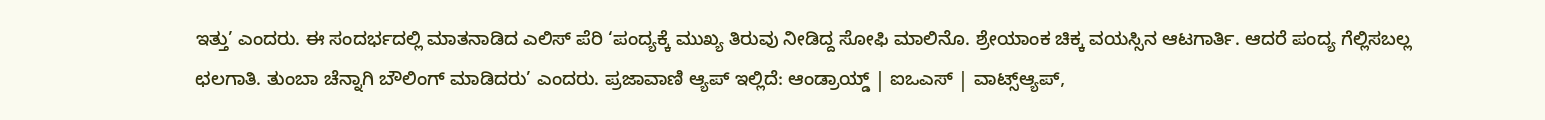ಇತ್ತು’ ಎಂದರು. ಈ ಸಂದರ್ಭದಲ್ಲಿ ಮಾತನಾಡಿದ ಎಲಿಸ್ ಪೆರಿ ‘ಪಂದ್ಯಕ್ಕೆ ಮುಖ್ಯ ತಿರುವು ನೀಡಿದ್ದ ಸೋಫಿ ಮಾಲಿನೊ. ಶ್ರೇಯಾಂಕ ಚಿಕ್ಕ ವಯಸ್ಸಿನ ಆಟಗಾರ್ತಿ. ಆದರೆ ಪಂದ್ಯ ಗೆಲ್ಲಿಸಬಲ್ಲ ಛಲಗಾತಿ. ತುಂಬಾ ಚೆನ್ನಾಗಿ ಬೌಲಿಂಗ್ ಮಾಡಿದರು’ ಎಂದರು. ಪ್ರಜಾವಾಣಿ ಆ್ಯಪ್ ಇಲ್ಲಿದೆ: ಆಂಡ್ರಾಯ್ಡ್ | ಐಒಎಸ್ | ವಾಟ್ಸ್ಆ್ಯಪ್,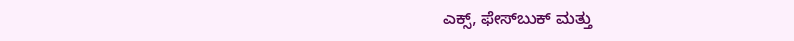ಎಕ್ಸ್, ಫೇಸ್‌ಬುಕ್ ಮತ್ತು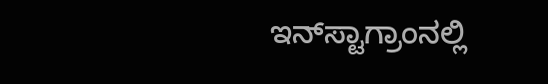ಇನ್‌ಸ್ಟಾಗ್ರಾಂನಲ್ಲಿ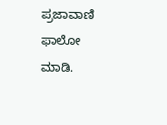ಪ್ರಜಾವಾಣಿ ಫಾಲೋ ಮಾಡಿ.